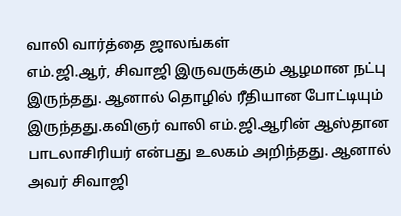வாலி வார்த்தை ஜாலங்கள்
எம்.ஜி.ஆர், சிவாஜி இருவருக்கும் ஆழமான நட்பு இருந்தது. ஆனால் தொழில் ரீதியான போட்டியும் இருந்தது.கவிஞர் வாலி எம்.ஜி.ஆரின் ஆஸ்தான பாடலாசிரியர் என்பது உலகம் அறிந்தது. ஆனால் அவர் சிவாஜி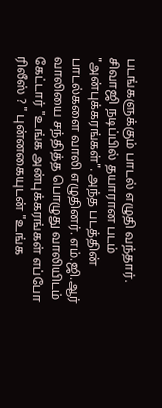படங்களுக்கும் பாடல் எழுதி வந்தார். சிவாஜி நடிப்பில் தயாரான படம் "அன்புக்கரங்கள்". அந்த படத்தின் பாடல்களை வாலி எழுதினர். எம்.ஜி.ஆர் வாலியை சந்தித்த பொழுது வாலியிடம் கேட்டார் "உங்க அன்புக்கரங்கள் எப்போ ரிலீஸ் ? " புன்னகையுடன் "உங்க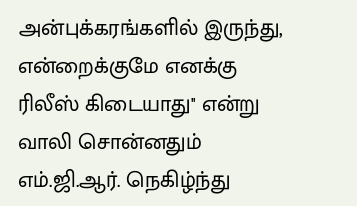அன்புக்கரங்களில் இருந்து, என்றைக்குமே எனக்கு ரிலீஸ் கிடையாது'' என்று வாலி சொன்னதும் எம்.ஜி.ஆர். நெகிழ்ந்து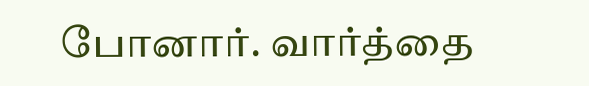போனார். வார்த்தை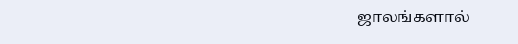ஜாலங்களால்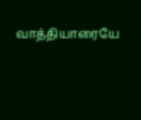வாத்தியாரையே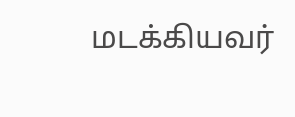மடக்கியவர்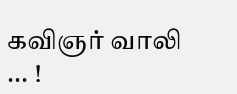கவிஞர் வாலி ... !